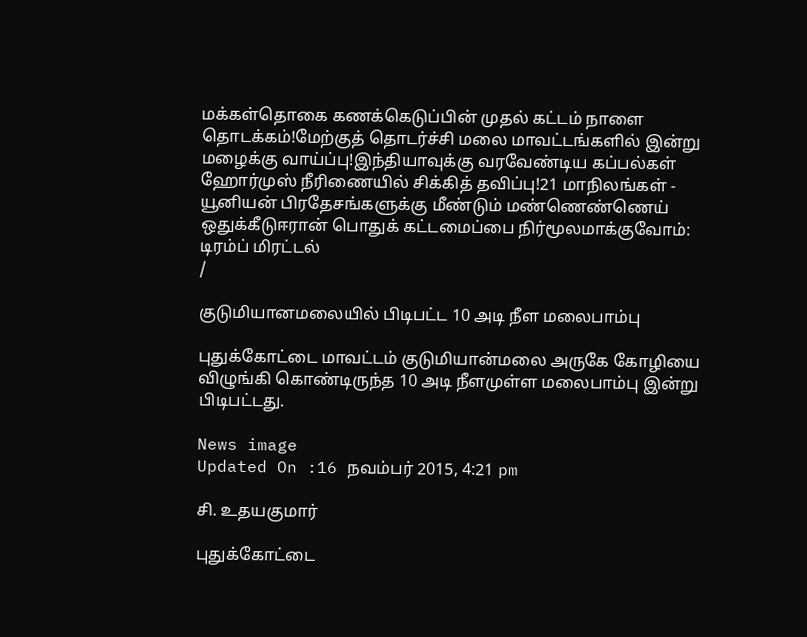மக்கள்தொகை கணக்கெடுப்பின் முதல் கட்டம் நாளை தொடக்கம்!மேற்குத் தொடர்ச்சி மலை மாவட்டங்களில் இன்று மழைக்கு வாய்ப்பு!இந்தியாவுக்கு வரவேண்டிய கப்பல்கள் ஹோர்முஸ் நீரிணையில் சிக்கித் தவிப்பு!21 மாநிலங்கள் - யூனியன் பிரதேசங்களுக்கு மீண்டும் மண்ணெண்ணெய் ஒதுக்கீடுஈரான் பொதுக் கட்டமைப்பை நிர்மூலமாக்குவோம்: டிரம்ப் மிரட்டல்
/

குடுமியானமலையில் பிடிபட்ட 10 அடி நீள மலைபாம்பு

புதுக்கோட்டை மாவட்டம் குடுமியான்மலை அருகே கோழியை விழுங்கி கொண்டிருந்த 10 அடி நீளமுள்ள மலைபாம்பு இன்று பிடிபட்டது.

News image
Updated On :16 நவம்பர் 2015, 4:21 pm

சி. உதயகுமார்

புதுக்கோட்டை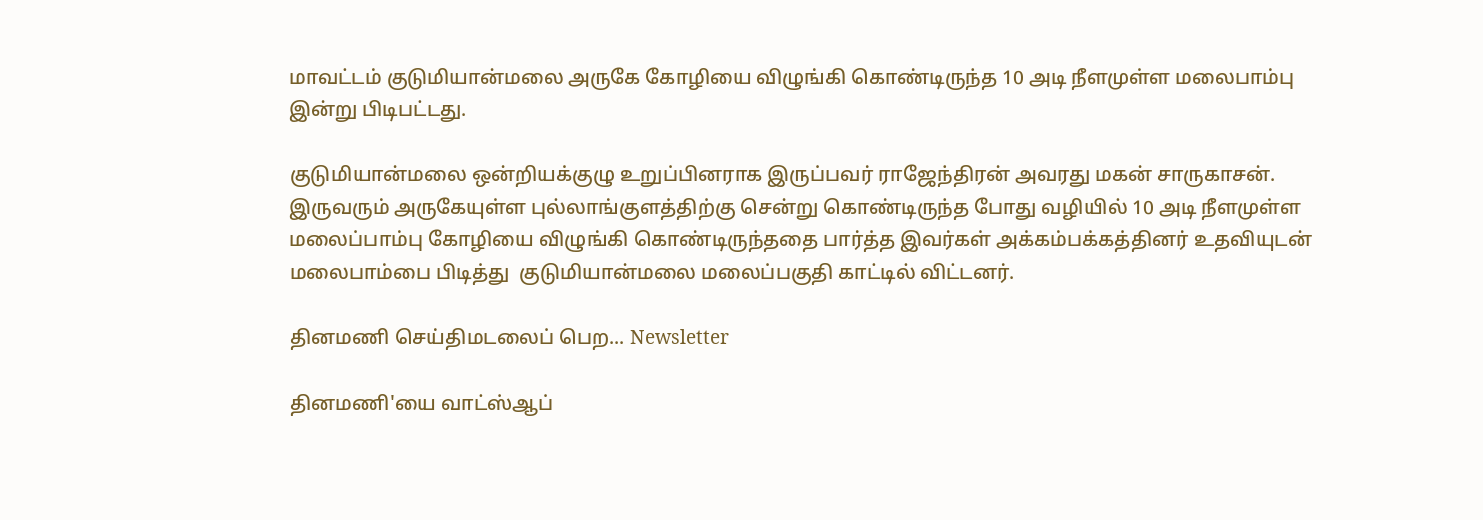மாவட்டம் குடுமியான்மலை அருகே கோழியை விழுங்கி கொண்டிருந்த 10 அடி நீளமுள்ள மலைபாம்பு இன்று பிடிபட்டது.

குடுமியான்மலை ஒன்றியக்குழு உறுப்பினராக இருப்பவர் ராஜேந்திரன் அவரது மகன் சாருகாசன். இருவரும் அருகேயுள்ள புல்லாங்குளத்திற்கு சென்று கொண்டிருந்த போது வழியில் 10 அடி நீளமுள்ள மலைப்பாம்பு கோழியை விழுங்கி கொண்டிருந்ததை பார்த்த இவர்கள் அக்கம்பக்கத்தினர் உதவியுடன் மலைபாம்பை பிடித்து  குடுமியான்மலை மலைப்பகுதி காட்டில் விட்டனர்.

தினமணி செய்திமடலைப் பெற... Newsletter

தினமணி'யை வாட்ஸ்ஆப்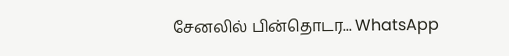சேனலில் பின்தொடர... WhatsApp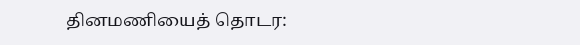தினமணியைத் தொடர: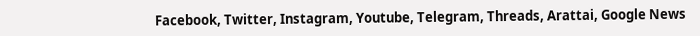Facebook, Twitter, Instagram, Youtube, Telegram, Threads, Arattai, Google News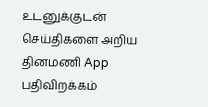உடனுக்குடன் செய்திகளை அறிய தினமணி App பதிவிறக்கம்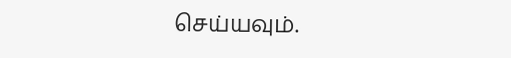செய்யவும்.